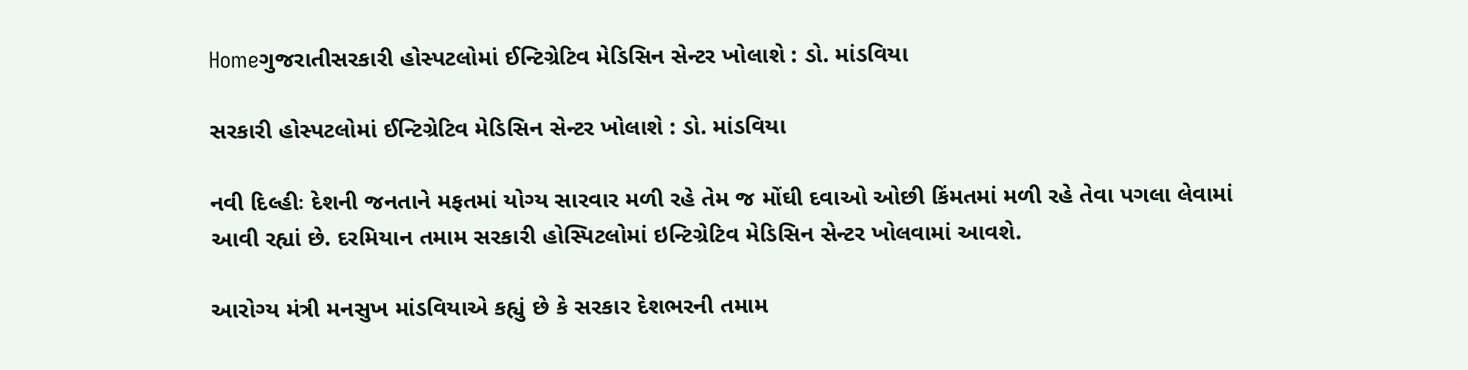Homeગુજરાતીસરકારી હોસ્પટલોમાં ઈન્ટિગ્રેટિવ મેડિસિન સેન્ટર ખોલાશે : ડો. માંડવિયા

સરકારી હોસ્પટલોમાં ઈન્ટિગ્રેટિવ મેડિસિન સેન્ટર ખોલાશે : ડો. માંડવિયા

નવી દિલ્હીઃ દેશની જનતાને મફતમાં યોગ્ય સારવાર મળી રહે તેમ જ મોંઘી દવાઓ ઓછી કિંમતમાં મળી રહે તેવા પગલા લેવામાં આવી રહ્યાં છે. દરમિયાન તમામ સરકારી હોસ્પિટલોમાં ઇન્ટિગ્રેટિવ મેડિસિન સેન્ટર ખોલવામાં આવશે.

આરોગ્ય મંત્રી મનસુખ માંડવિયાએ કહ્યું છે કે સરકાર દેશભરની તમામ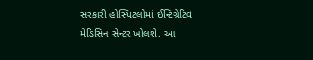સરકારી હોસ્પિટલોમાં ઈન્ટિગ્રેટિવ મેડિસિન સેન્ટર ખોલશે. આ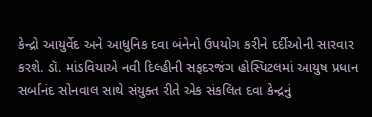કેન્દ્રો આયુર્વેદ અને આધુનિક દવા બંનેનો ઉપયોગ કરીને દર્દીઓની સારવાર કરશે. ડૉ. માંડવિયાએ નવી દિલ્હીની સફદરજંગ હોસ્પિટલમાં આયુષ પ્રધાન સર્બાનંદ સોનવાલ સાથે સંયુક્ત રીતે એક સંકલિત દવા કેન્દ્રનું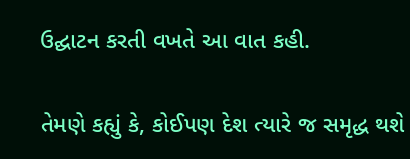ઉદ્ઘાટન કરતી વખતે આ વાત કહી.

તેમણે કહ્યું કે, કોઈપણ દેશ ત્યારે જ સમૃદ્ધ થશે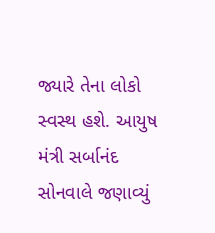જ્યારે તેના લોકો સ્વસ્થ હશે. આયુષ મંત્રી સર્બાનંદ સોનવાલે જણાવ્યું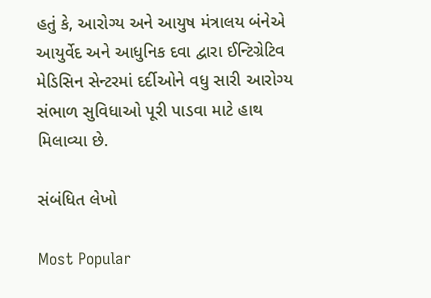હતું કે, આરોગ્ય અને આયુષ મંત્રાલય બંનેએ આયુર્વેદ અને આધુનિક દવા દ્વારા ઈન્ટિગ્રેટિવ મેડિસિન સેન્ટરમાં દર્દીઓને વધુ સારી આરોગ્ય સંભાળ સુવિધાઓ પૂરી પાડવા માટે હાથ મિલાવ્યા છે.

સંબંધિત લેખો

Most Popular